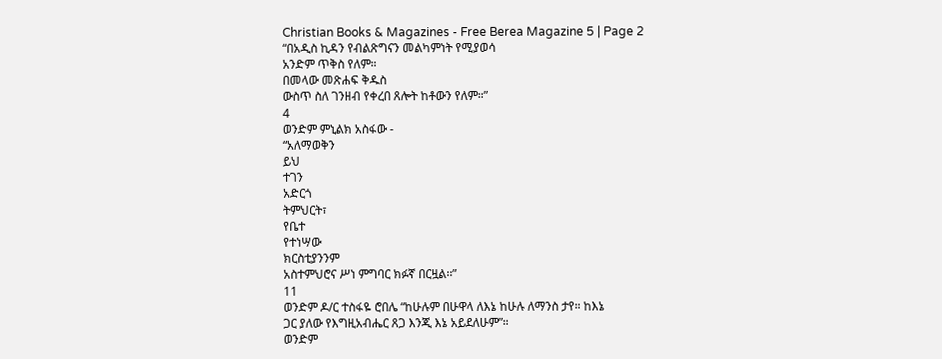Christian Books & Magazines - Free Berea Magazine 5 | Page 2
“በአዲስ ኪዳን የብልጽግናን መልካምነት የሚያወሳ
አንድም ጥቅስ የለም።
በመላው መጽሐፍ ቅዱስ
ውስጥ ስለ ገንዘብ የቀረበ ጸሎት ከቶውን የለም።”
4
ወንድም ምኒልክ አስፋው -
“አለማወቅን
ይህ
ተገን
አድርጎ
ትምህርት፣
የቤተ
የተነሣው
ክርስቲያንንም
አስተምህሮና ሥነ ምግባር ክፉኛ በርዟል፡፡”
11
ወንድም ዶ/ር ተስፋዬ ሮበሌ “ከሁሉም በሁዋላ ለእኔ ከሁሉ ለማንስ ታየ። ከእኔ
ጋር ያለው የእግዚአብሔር ጸጋ እንጂ እኔ አይደለሁም”።
ወንድም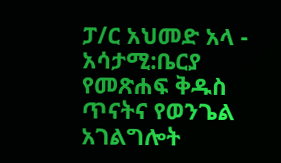ፓ/ር አህመድ አላ -
አሳታሚ:ቤርያ የመጽሐፍ ቅዱስ ጥናትና የወንጌል አገልግሎት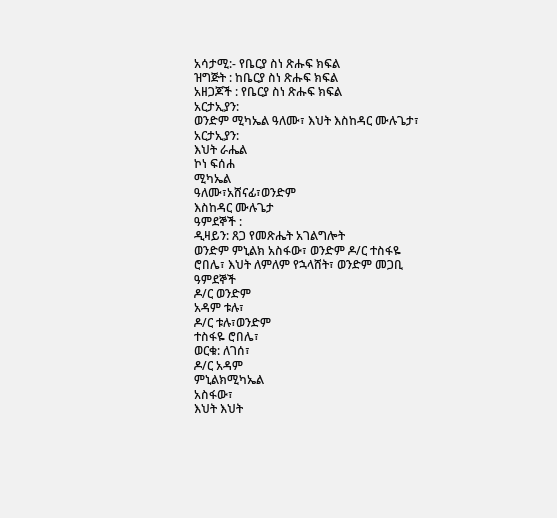አሳታሚ:- የቤርያ ስነ ጽሑፍ ክፍል
ዝግጅት : ከቤርያ ስነ ጽሑፍ ክፍል
አዘጋጆች : የቤርያ ስነ ጽሑፍ ክፍል
አርታኢያን:
ወንድም ሚካኤል ዓለሙ፣ እህት እስከዳር ሙሉጌታ፣
አርታኢያን:
እህት ራሔል
ኮነ ፍሰሐ
ሚካኤል
ዓለሙ፣አሸናፊ፣ወንድም
እስከዳር ሙሉጌታ
ዓምደኞች :
ዲዛይን: ጸጋ የመጽሔት አገልግሎት
ወንድም ምኒልክ አስፋው፣ ወንድም ዶ/ር ተስፋዬ
ሮበሌ፣ እህት ለምለም የኋላሸት፣ ወንድም መጋቢ
ዓምደኞች
ዶ/ር ወንድም
አዳም ቱሉ፣
ዶ/ር ቱሉ፣ወንድም
ተስፋዬ ሮበሌ፣
ወርቁ: ለገሰ፣
ዶ/ር አዳም
ምኒልክሚካኤል
አስፋው፣
እህት እህት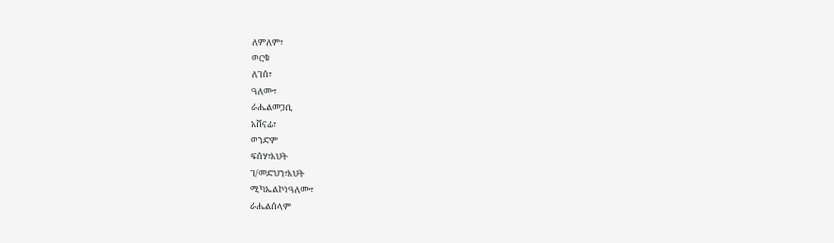ለምለም፣
ወርቁ
ለገሰ፣
ዓለሙ፣
ራሔልመጋቢ
አሸናፊ፣
ወንድም
ፍሰሃ፣እህት
ገ/መድህን፣እህት
ሚካኤልኮነዓለሙ፣
ራሔልሰላም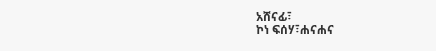አሸናፊ፣
ኮነ ፍሰሃ፣ሐናሐና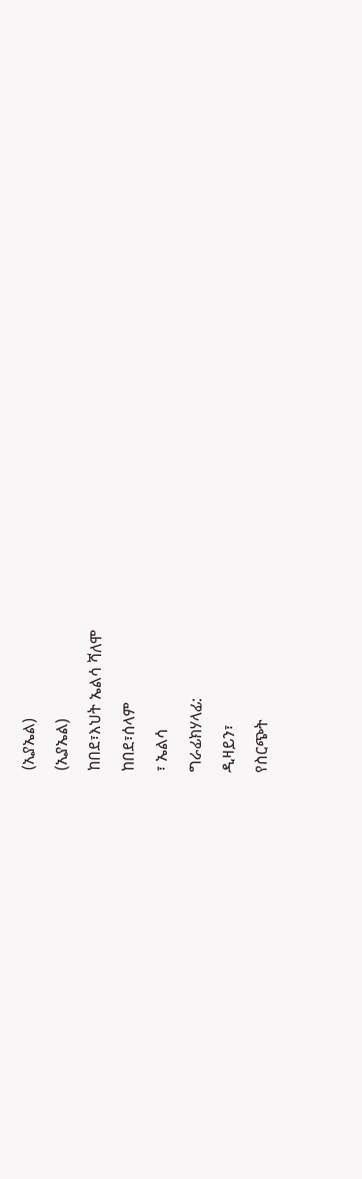(ኢያኤል)
(ኢያኤል)
ከበደ፣እህት ኤልሳ ሻለሞ
ከበደ፣ሰላም
፣ ኤልሳ
ግራፊክሃላፊ:
ዲዛይን፣
የስርጭት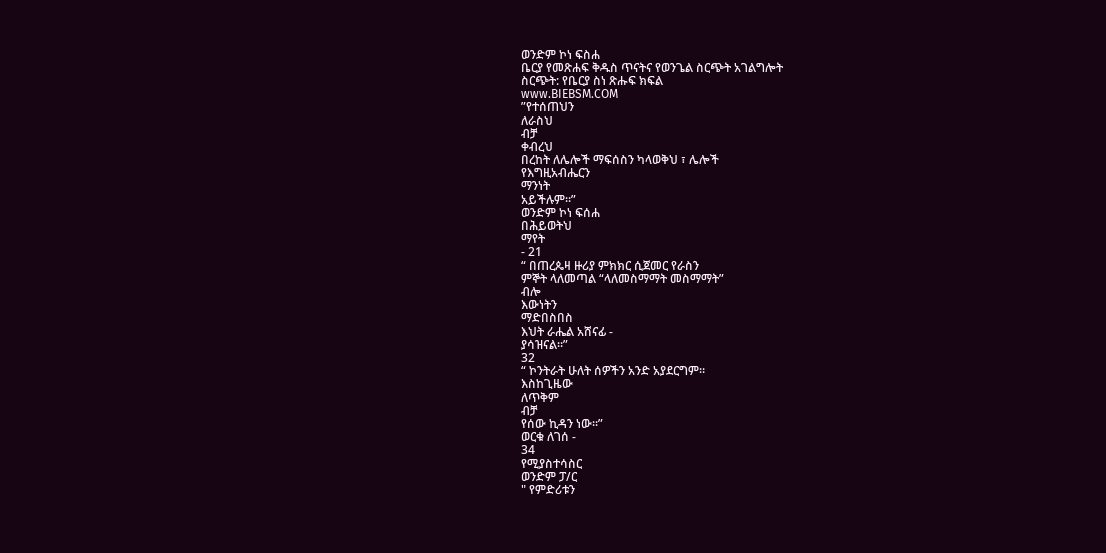ወንድም ኮነ ፍስሐ
ቤርያ የመጽሐፍ ቅዱስ ጥናትና የወንጌል ስርጭት አገልግሎት
ስርጭት: የቤርያ ስነ ጽሑፍ ክፍል
www.BIEBSM.COM
”የተሰጠህን
ለራስህ
ብቻ
ቀብረህ
በረከት ለሌሎች ማፍሰስን ካላወቅህ ፣ ሌሎች
የእግዚአብሔርን
ማንነት
አይችሉም።”
ወንድም ኮነ ፍሰሐ
በሕይወትህ
ማየት
- 21
“ በጠረጴዛ ዙሪያ ምክክር ሲጀመር የራስን
ምኞት ላለመጣል “ላለመስማማት መስማማት”
ብሎ
እውነትን
ማድበስበስ
እህት ራሔል አሸናፊ -
ያሳዝናል።”
32
“ ኮንትራት ሁለት ሰዎችን አንድ አያደርግም።
እስከጊዜው
ለጥቅም
ብቻ
የሰው ኪዳን ነው።”
ወርቁ ለገሰ -
34
የሚያስተሳስር
ወንድም ፓ/ር
" የምድሪቱን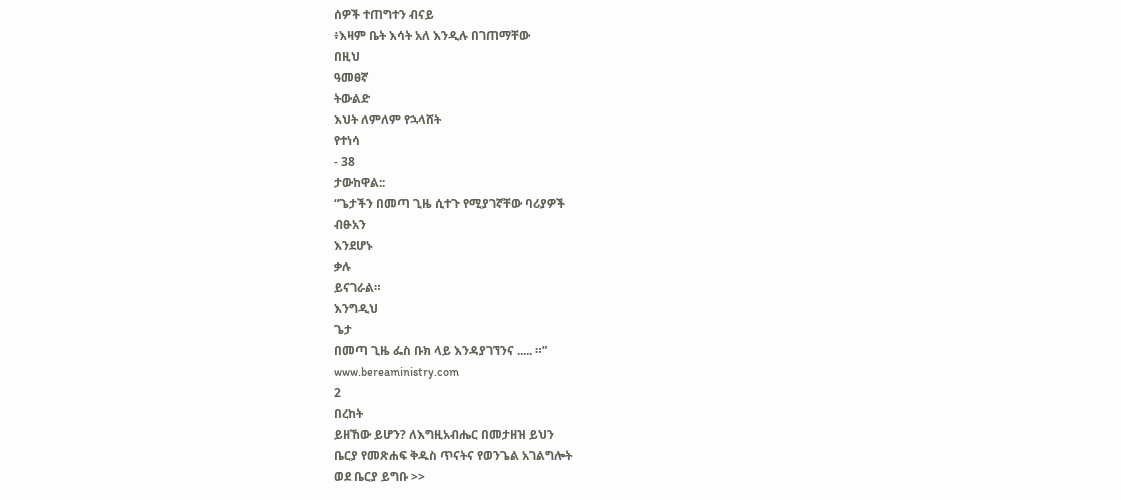ሰዎች ተጠግተን ብናይ
፥እዛም ቤት እሳት አለ እንዲሉ በገጠማቸው
በዚህ
ዓመፀኛ
ትውልድ
እህት ለምለም የኋላሸት
የተነሳ
- 38
ታውከዋል::
“ጌታችን በመጣ ጊዜ ሲተጉ የሚያገኛቸው ባሪያዎች
ብፁአን
እንደሆኑ
ቃሉ
ይናገራል።
እንግዲህ
ጌታ
በመጣ ጊዜ ፌስ ቡክ ላይ እንዳያገኘንና ..... ።”
www.bereaministry.com
2
በረከት
ይዘኸው ይሆን? ለእግዚአብሔር በመታዘዝ ይህን
ቤርያ የመጽሐፍ ቅዱስ ጥናትና የወንጌል አገልግሎት
ወደ ቤርያ ይግቡ >>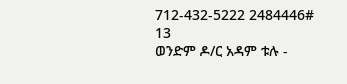712-432-5222 2484446#
13
ወንድም ዶ/ር አዳም ቱሉ -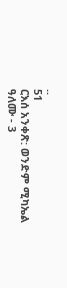..
51
ርእሰ አንቀጽ: ወንድም ሚካኤል ዓለሙ - 3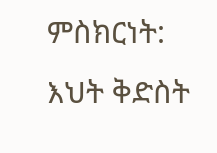ምስክርነት: እህት ቅድስት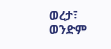ወረታ፣ ወንድም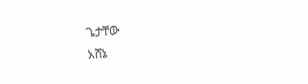ጌታቸው
አሸኔ